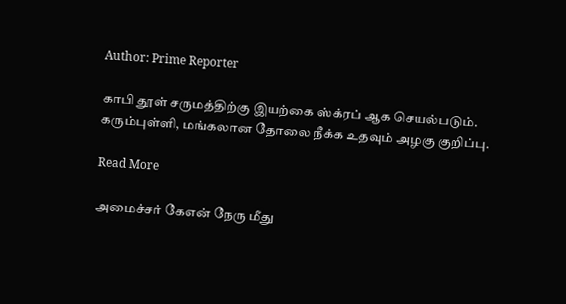Author: Prime Reporter

காபி தூள் சருமத்திற்கு இயற்கை ஸ்க்ரப் ஆக செயல்படும். கரும்புள்ளி, மங்கலான தோலை நீக்க உதவும் அழகு குறிப்பு.

Read More

அமைச்சர் கேஎன் நேரு மீது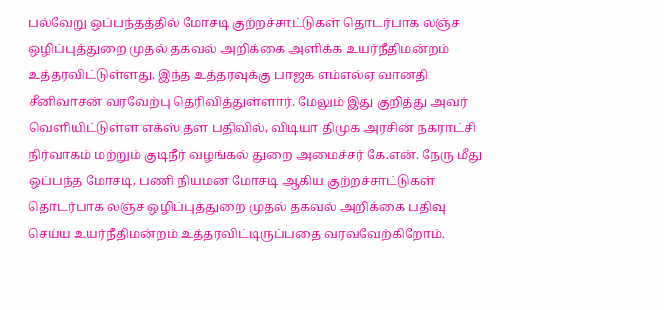பல்வேறு ஒப்பந்தத்தில் மோசடி குற்றச்சாட்டுகள் தொடர்பாக லஞ்ச ஒழிப்புத்துறை முதல் தகவல் அறிக்கை அளிக்க உயர்நீதிமன்றம் உத்தரவிட்டுள்ளது. இந்த உத்தரவுக்கு பாஜக எம்எல்ஏ வானதி சீனிவாசன் வரவேற்பு தெரிவித்துள்ளார். மேலும் இது குறித்து அவர் வெளியிட்டுள்ள எக்ஸ் தள பதிவில், விடியா திமுக அரசின் நகராட்சி நிர்வாகம் மற்றும் குடிநீர் வழங்கல் துறை அமைச்சர் கே.என். நேரு மீது ஒப்பந்த மோசடி, பணி நியமன மோசடி ஆகிய குற்றச்சாட்டுகள் தொடர்பாக லஞ்ச ஒழிப்புத்துறை முதல் தகவல் அறிக்கை பதிவு செய்ய உயர்நீதிமன்றம் உத்தரவிட்டிருப்பதை வரவவேற்கிறோம்.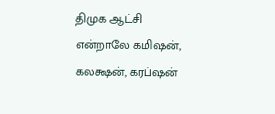திமுக ஆட்சி என்றாலே கமிஷன், கலக்ஷன், கரப்ஷன்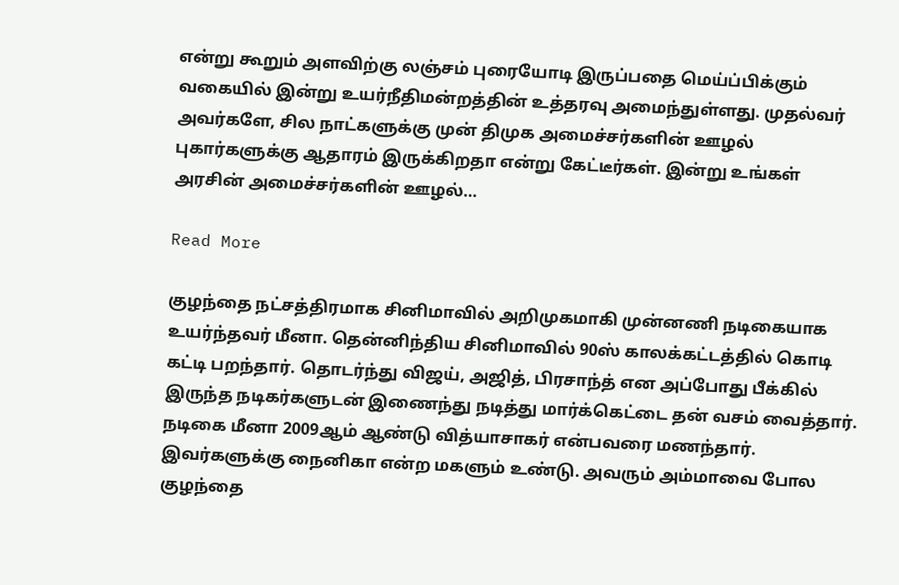என்று கூறும் அளவிற்கு லஞ்சம் புரையோடி இருப்பதை மெய்ப்பிக்கும் வகையில் இன்று உயர்நீதிமன்றத்தின் உத்தரவு அமைந்துள்ளது. முதல்வர் அவர்களே, சில நாட்களுக்கு முன் திமுக அமைச்சர்களின் ஊழல் புகார்களுக்கு ஆதாரம் இருக்கிறதா என்று கேட்டீர்கள். இன்று உங்கள் அரசின் அமைச்சர்களின் ஊழல்…

Read More

குழந்தை நட்சத்திரமாக சினிமாவில் அறிமுகமாகி முன்னணி நடிகையாக உயர்ந்தவர் மீனா. தென்னிந்திய சினிமாவில் 90ஸ் காலக்கட்டத்தில் கொடி கட்டி பறந்தார். தொடர்ந்து விஜய், அஜித், பிரசாந்த் என அப்போது பீக்கில் இருந்த நடிகர்களுடன் இணைந்து நடித்து மார்க்கெட்டை தன் வசம் வைத்தார். நடிகை மீனா 2009ஆம் ஆண்டு வித்யாசாகர் என்பவரை மணந்தார். இவர்களுக்கு நைனிகா என்ற மகளும் உண்டு. அவரும் அம்மாவை போல குழந்தை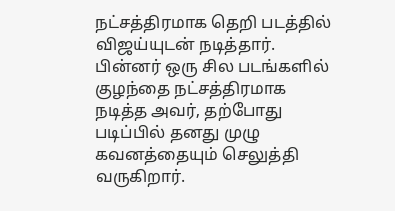நட்சத்திரமாக தெறி படத்தில் விஜய்யுடன் நடித்தார். பின்னர் ஒரு சில படங்களில் குழந்தை நட்சத்திரமாக நடித்த அவர், தற்போது படிப்பில் தனது முழு கவனத்தையும் செலுத்தி வருகிறார்.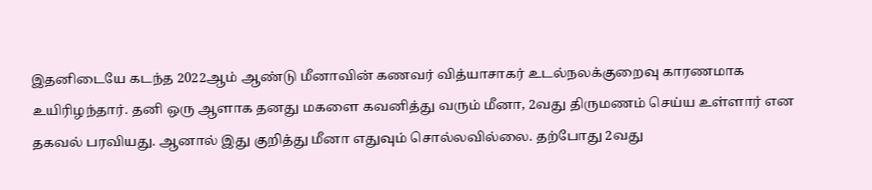இதனிடையே கடந்த 2022ஆம் ஆண்டு மீனாவின் கணவர் வித்யாசாகர் உடல்நலக்குறைவு காரணமாக உயிரிழந்தார். தனி ஒரு ஆளாக தனது மகளை கவனித்து வரும் மீனா, 2வது திருமணம் செய்ய உள்ளார் என தகவல் பரவியது. ஆனால் இது குறித்து மீனா எதுவும் சொல்லவில்லை. தற்போது 2வது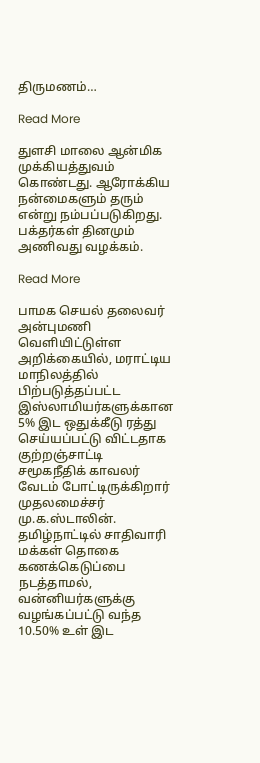திருமணம்…

Read More

துளசி மாலை ஆன்மிக முக்கியத்துவம் கொண்டது. ஆரோக்கிய நன்மைகளும் தரும் என்று நம்பப்படுகிறது. பக்தர்கள் தினமும் அணிவது வழக்கம்.

Read More

பாமக செயல் தலைவர் அன்புமணி வெளியிட்டுள்ள அறிக்கையில், மராட்டிய மாநிலத்தில் பிற்படுத்தப்பட்ட இஸ்லாமியர்களுக்கான 5% இட ஒதுக்கீடு ரத்து செய்யப்பட்டு விட்டதாக குற்றஞ்சாட்டி சமூகநீதிக் காவலர் வேடம் போட்டிருக்கிறார் முதலமைச்சர் மு.க.ஸ்டாலின். தமிழ்நாட்டில் சாதிவாரி மக்கள் தொகை கணக்கெடுப்பை நடத்தாமல், வன்னியர்களுக்கு வழங்கப்பட்டு வந்த 10.50% உள் இட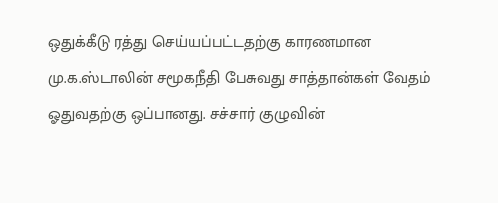ஒதுக்கீடு ரத்து செய்யப்பட்டதற்கு காரணமான மு.க.ஸ்டாலின் சமூகநீதி பேசுவது சாத்தான்கள் வேதம் ஓதுவதற்கு ஒப்பானது. சச்சார் குழுவின்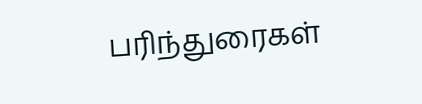பரிந்துரைகள்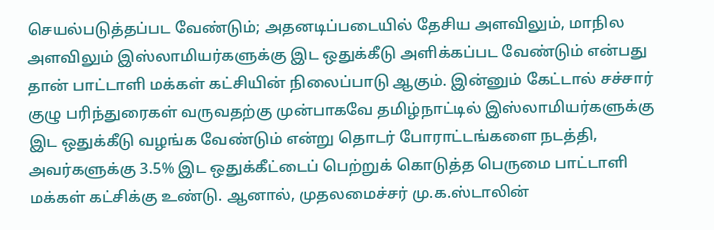செயல்படுத்தப்பட வேண்டும்; அதனடிப்படையில் தேசிய அளவிலும், மாநில அளவிலும் இஸ்லாமியர்களுக்கு இட ஒதுக்கீடு அளிக்கப்பட வேண்டும் என்பது தான் பாட்டாளி மக்கள் கட்சியின் நிலைப்பாடு ஆகும். இன்னும் கேட்டால் சச்சார் குழு பரிந்துரைகள் வருவதற்கு முன்பாகவே தமிழ்நாட்டில் இஸ்லாமியர்களுக்கு இட ஒதுக்கீடு வழங்க வேண்டும் என்று தொடர் போராட்டங்களை நடத்தி, அவர்களுக்கு 3.5% இட ஒதுக்கீட்டைப் பெற்றுக் கொடுத்த பெருமை பாட்டாளி மக்கள் கட்சிக்கு உண்டு. ஆனால், முதலமைச்சர் மு.க.ஸ்டாலின்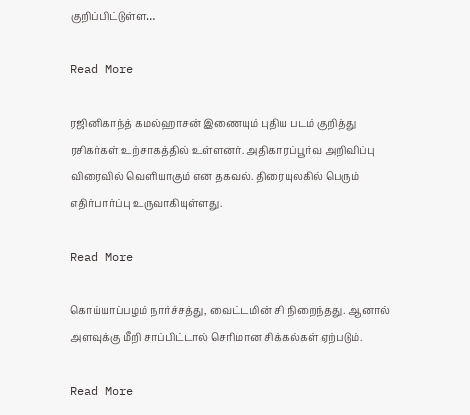குறிப்பிட்டுள்ள…

Read More

ரஜினிகாந்த் கமல்ஹாசன் இணையும் புதிய படம் குறித்து ரசிகர்கள் உற்சாகத்தில் உள்ளனர். அதிகாரப்பூர்வ அறிவிப்பு விரைவில் வெளியாகும் என தகவல். திரையுலகில் பெரும் எதிர்பார்ப்பு உருவாகியுள்ளது.

Read More

கொய்யாப்பழம் நார்ச்சத்து, வைட்டமின் சி நிறைந்தது. ஆனால் அளவுக்கு மீறி சாப்பிட்டால் செரிமான சிக்கல்கள் ஏற்படும்.

Read More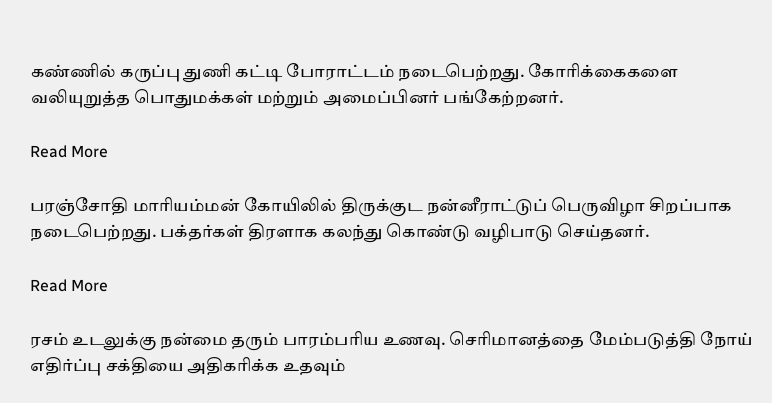கண்ணில் கருப்பு துணி கட்டி போராட்டம் நடைபெற்றது. கோரிக்கைகளை வலியுறுத்த பொதுமக்கள் மற்றும் அமைப்பினர் பங்கேற்றனர்.

Read More

பரஞ்சோதி மாரியம்மன் கோயிலில் திருக்குட நன்னீராட்டுப் பெருவிழா சிறப்பாக நடைபெற்றது. பக்தர்கள் திரளாக கலந்து கொண்டு வழிபாடு செய்தனர்.

Read More

ரசம் உடலுக்கு நன்மை தரும் பாரம்பரிய உணவு. செரிமானத்தை மேம்படுத்தி நோய் எதிர்ப்பு சக்தியை அதிகரிக்க உதவும்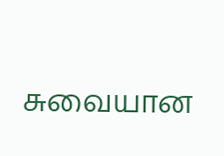சுவையான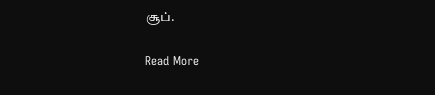சூப்.

Read More